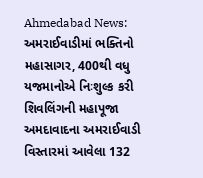Ahmedabad News: અમરાઈવાડીમાં ભક્તિનો મહાસાગર, 400થી વધુ યજમાનોએ નિઃશુલ્ક કરી શિવલિંગની મહાપૂજા
અમદાવાદના અમરાઈવાડી વિસ્તારમાં આવેલા 132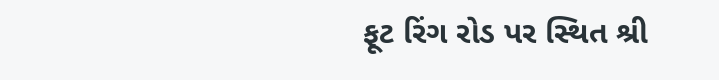ફૂટ રિંગ રોડ પર સ્થિત શ્રી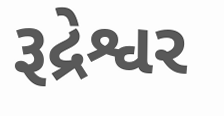રૂદ્રેશ્વર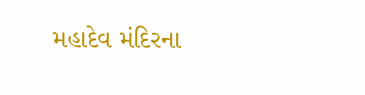મહાદેવ મંદિરના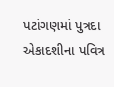પટાંગણમાં પુત્રદા એકાદશીના પવિત્ર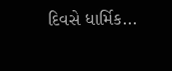દિવસે ધાર્મિક...